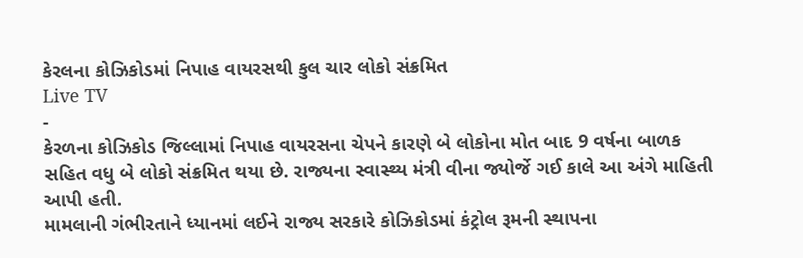કેરલના કોઝિકોડમાં નિપાહ વાયરસથી કુલ ચાર લોકો સંક્રમિત
Live TV
-
કેરળના કોઝિકોડ જિલ્લામાં નિપાહ વાયરસના ચેપને કારણે બે લોકોના મોત બાદ 9 વર્ષના બાળક સહિત વધુ બે લોકો સંક્રમિત થયા છે. રાજ્યના સ્વાસ્થ્ય મંત્રી વીના જ્યોર્જે ગઈ કાલે આ અંગે માહિતી આપી હતી.
મામલાની ગંભીરતાને ધ્યાનમાં લઈને રાજ્ય સરકારે કોઝિકોડમાં કંટ્રોલ રૂમની સ્થાપના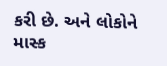કરી છે. અને લોકોને માસ્ક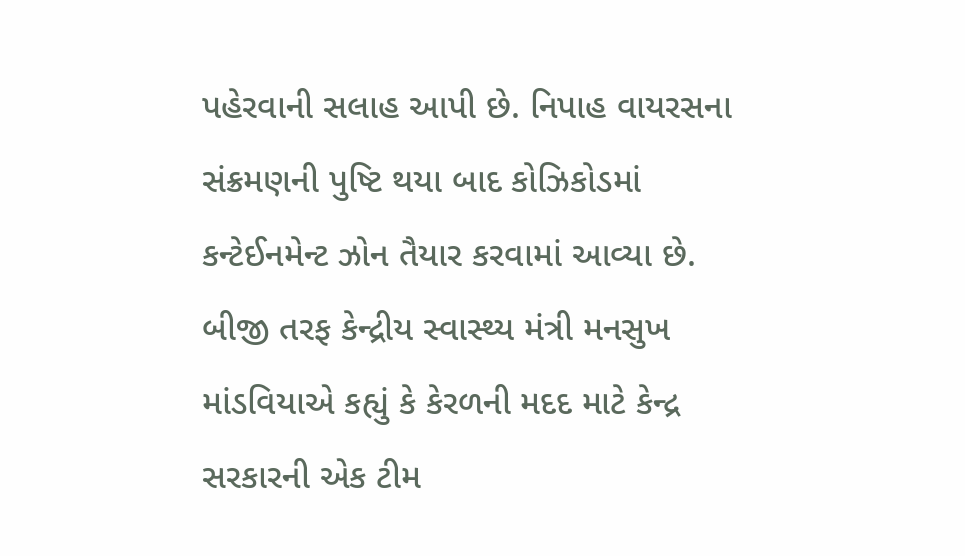પહેરવાની સલાહ આપી છે. નિપાહ વાયરસના સંક્રમણની પુષ્ટિ થયા બાદ કોઝિકોડમાં કન્ટેઈનમેન્ટ ઝોન તૈયાર કરવામાં આવ્યા છે. બીજી તરફ કેન્દ્રીય સ્વાસ્થ્ય મંત્રી મનસુખ માંડવિયાએ કહ્યું કે કેરળની મદદ માટે કેન્દ્ર સરકારની એક ટીમ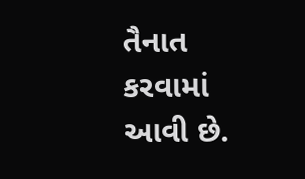તૈનાત કરવામાં આવી છે.